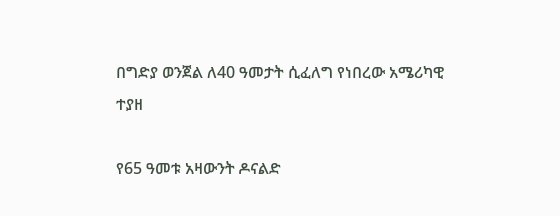በግድያ ወንጀል ለ40 ዓመታት ሲፈለግ የነበረው አሜሪካዊ ተያዘ

የ65 ዓመቱ አዛውንት ዶናልድ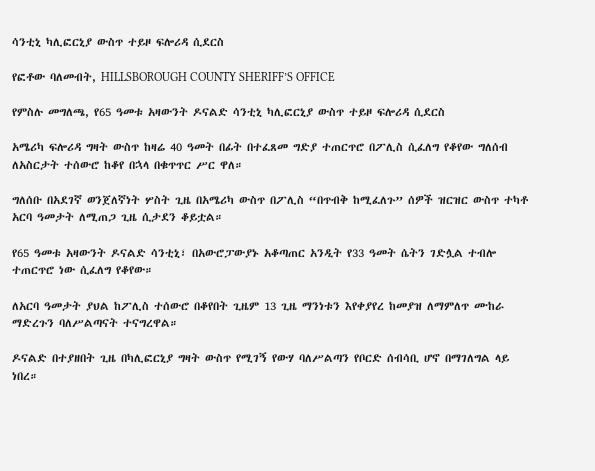ሳንቲኒ ካሊፎርኒያ ውስጥ ተይዞ ፍሎሪዳ ሲደርስ

የፎቶው ባለመብት, HILLSBOROUGH COUNTY SHERIFF’S OFFICE

የምስሉ መግለጫ, የ65 ዓመቱ አዛውንት ዶናልድ ሳንቲኒ ካሊፎርኒያ ውስጥ ተይዞ ፍሎሪዳ ሲደርስ

አሜሪካ ፍሎሪዳ ግዛት ውስጥ ከዛሬ 40 ዓመት በፊት በተፈጸመ ግድያ ተጠርጥሮ በፖሊስ ሲፈለግ የቆየው ግለሰብ ለአስርታት ተሰውሮ ከቆየ በኋላ በቁጥጥር ሥር ዋለ።

ግለሰቡ በአደገኛ ወንጀለኛነት ሦስት ጊዜ በአሜሪካ ውስጥ በፖሊስ “በጥብቅ ከሚፈለጉ” ሰዎች ዝርዝር ውስጥ ተካቶ አርባ ዓመታት ለሚጠጋ ጊዜ ሲታደን ቆይቷል።

የ65 ዓመቱ አዛውንት ዶናልድ ሳንቲኒ፣ በአውሮፓውያኑ አቆጣጠር አንዲት የ33 ዓመት ሴትን ገድሏል ተብሎ ተጠርጥሮ ነው ሲፈለግ የቆየው።

ለአርባ ዓመታት ያህል ከፖሊስ ተሰውሮ በቆየበት ጊዜም 13 ጊዜ ማንነቱን እየቀያየረ ከመያዝ ለማምለጥ ሙከራ ማድረጉን ባለሥልጣናት ተናግረዋል።

ዶናልድ በተያዘበት ጊዜ በካሊፎርኒያ ግዛት ውስጥ የሚገኝ የውሃ ባለሥልጣን የቦርድ ሰብሳቢ ሆኖ በማገለግል ላይ ነበረ።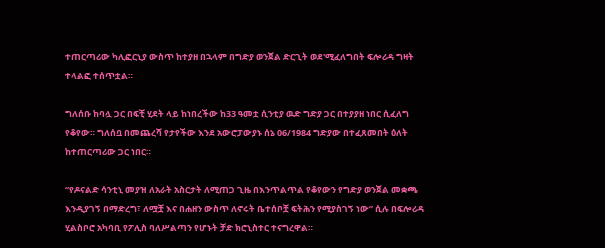ተጠርጣሪው ካሊፎርኒያ ውስጥ ከተያዘ በኋላም በግድያ ወንጀል ድርጊት ወደ'ሚፈለግበት ፍሎሪዳ ግዛት ተላልፎ ተሰጥቷል።

ግለሰቡ ከባሏ ጋር በፍቺ ሂደት ላይ ከነበረችው ከ33 ዓመቷ ሲንቲያ ዉድ ግድያ ጋር በተያያዘ ነበር ሲፈለግ የቆየው። ግለሰቧ በመጨረሻ የታየችው እንደ አውሮፓውያኑ ሰኔ 06/1984 ግድያው በተፈጸመበት ዕለት ከተጠርጣሪው ጋር ነበር።

“የዶናልድ ሳንቲኒ መያዝ ለአራት አስርታት ለሚጠጋ ጊዜ በእንጥልጥል የቆየውን የግድያ ወንጀል መቋጫ እንዲያገኝ በማድረግ፣ ለሟቿ እና በሐዘን ውስጥ ለኖሩት ቤተሰቦቿ ፍትሕን የሚያስገኝ ነው” ሲሉ በፍሎሪዳ ሂልስቦሮ አካባቢ የፖሊስ ባለሥልጣን የሆኑት ቻድ ክሮኒስተር ተናግረዋል።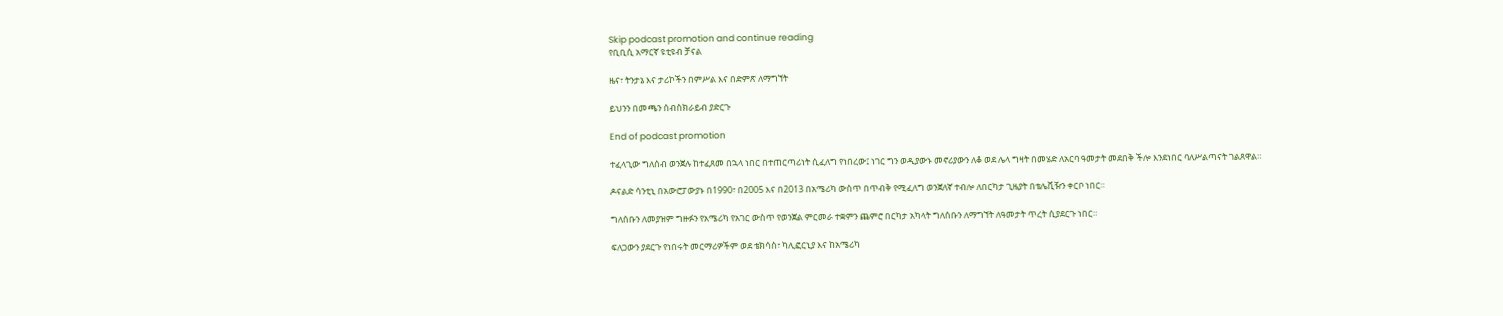Skip podcast promotion and continue reading
የቢቢሲ አማርኛ ዩቲዩብ ቻናል

ዜና፣ ትንታኔ እና ታሪኮችን በምሥል እና በድምጽ ለማግኘት

ይህንን በመጫን ሰብስክራይብ ያድርጉ

End of podcast promotion

ተፈላጊው ግለሰብ ወንጀሉ ከተፈጸመ በኋላ ነበር በተጠርጣሪነት ሲፈለግ የነበረው፤ ነገር ግን ወዲያውኑ መኖሪያውን ለቆ ወደ ሌላ ግዛት በመሄድ ለአርባ ዓመታት መደበቅ ችሎ እንደነበር ባለሥልጣናት ገልጸዋል።

ዶናልድ ሳንቲኒ በአውሮፓውያኑ በ1990፣ በ2005 እና በ2013 በአሜሪካ ውስጥ በጥብቅ የሚፈለግ ወንጀለኛ ተብሎ ለበርካታ ጊዜያት በቴሌቪዥን ቀርቦ ነበር።

ግለሰቡን ለመያዝም ግዙፉን የአሜሪካ የአገር ውስጥ የወንጀል ምርመራ ተቋምን ጨምሮ በርካታ አካላት ግለሰቡን ለማግኘት ለዓመታት ጥረት ሲያደርጉ ነበር።

ፍለጋውን ያደርጉ የነበሩት መርማሪዎችም ወደ ቴክሳስ፣ ካሊፎርኒያ እና ከአሜሪካ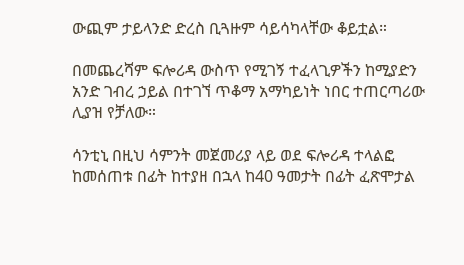ውጪም ታይላንድ ድረስ ቢጓዙም ሳይሳካላቸው ቆይቷል።

በመጨረሻም ፍሎሪዳ ውስጥ የሚገኝ ተፈላጊዎችን ከሚያድን አንድ ገብረ ኃይል በተገኘ ጥቆማ አማካይነት ነበር ተጠርጣሪው ሊያዝ የቻለው።

ሳንቲኒ በዚህ ሳምንት መጀመሪያ ላይ ወደ ፍሎሪዳ ተላልፎ ከመሰጠቱ በፊት ከተያዘ በኋላ ከ40 ዓመታት በፊት ፈጽሞታል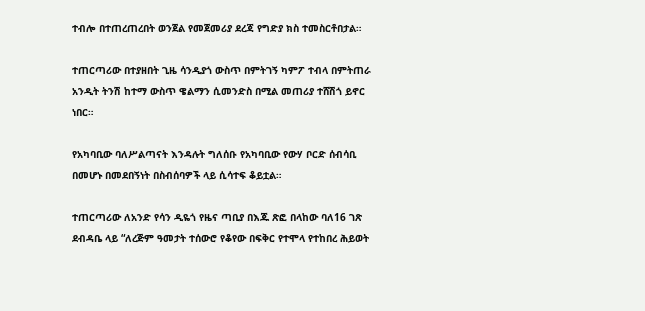ተብሎ በተጠረጠረበት ወንጀል የመጀመሪያ ደረጃ የግድያ ክስ ተመስርቶበታል።

ተጠርጣሪው በተያዘበት ጊዜ ሳንዲያጎ ውስጥ በምትገኝ ካምፖ ተብላ በምትጠራ አንዲት ትንሽ ከተማ ውስጥ ዌልማን ሲመንድስ በሚል መጠሪያ ተሸሽጎ ይኖር ነበር።

የአካባቢው ባለሥልጣናት እንዳሉት ግለሰቡ የአካባቢው የውሃ ቦርድ ሰብሳቢ በመሆኑ በመደበኝነት በስብሰባዎች ላይ ሲሳተፍ ቆይቷል።

ተጠርጣሪው ለአንድ የሳን ዲዬጎ የዜና ጣቢያ በእጁ ጽፎ በላከው ባለ16 ገጽ ደብዳቤ ላይ “ለረጅም ዓመታት ተሰውሮ የቆየው በፍቅር የተሞላ የተከበረ ሕይወት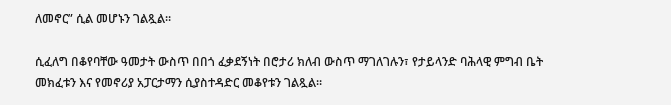ለመኖር” ሲል መሆኑን ገልጿል።

ሲፈለግ በቆየባቸው ዓመታት ውስጥ በበጎ ፈቃደኝነት በሮታሪ ክለብ ውስጥ ማገለገሉን፣ የታይላንድ ባሕላዊ ምግብ ቤት መክፈቱን እና የመኖሪያ አፓርታማን ሲያስተዳድር መቆየቱን ገልጿል።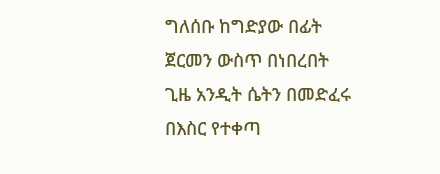ግለሰቡ ከግድያው በፊት ጀርመን ውስጥ በነበረበት ጊዜ አንዲት ሴትን በመድፈሩ በእስር የተቀጣ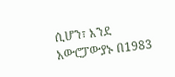ሲሆን፣ እንደ አውሮፓውያኑ በ1983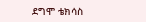ደግሞ ቴክሳስ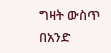ግዛት ውስጥ በአንድ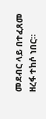መደብር ላይ በተፈጸመ ዘረፋ ተከሶ ነበር።